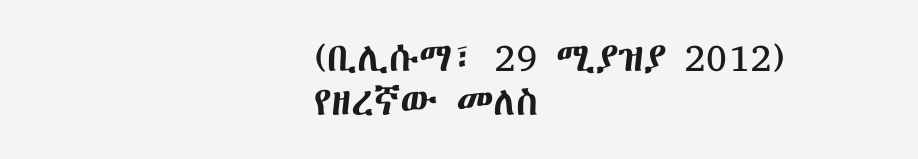(ቢሊሱማ፣ 29 ሚያዝያ 2012) የዘረኛው መለስ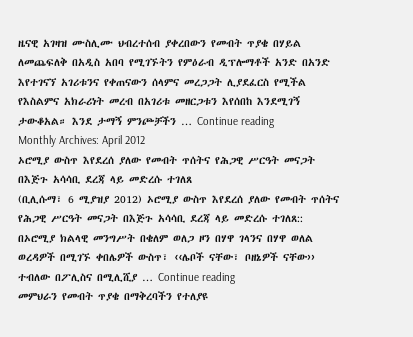ዜናዊ አገዛዝ ሙስሊሙ ህብረተሰብ ያቀረበውን የመብት ጥያቄ በሃይል ለመጨፍለቅ በአዲስ አበባ የሚገኙትን የምዕራብ ዲፕሎማቶች አንድ በአንድ እየተገናኘ አገሪቱንና የቀጠናውን ሰላምና መረጋጋት ሊያደፈርስ የሚችል የእስልምና አክራሪነት መረብ በአገሪቱ መዘርጋቱን እየሰበከ እንደሚገኝ ታውቆአል። እንደ ታማኝ ምንጮቻችን … Continue reading
Monthly Archives: April 2012
ኦሮሚያ ውስጥ እየደረሰ ያለው የመብት ጥሰትና የሕጋዊ ሥርዓት መናጋት በእጅጉ አሳሳቢ ደረጃ ላይ መድረሱ ተገለጸ
(ቢሊሱማ፣ 6 ሚያዝያ 2012) ኦሮሚያ ውስጥ እየደረሰ ያለው የመብት ጥሰትና የሕጋዊ ሥርዓት መናጋት በእጅጉ አሳሳቢ ደረጃ ላይ መድረሱ ተገለጸ:: በኦሮሚያ ክልላዊ መንግሥት በቄለም ወለጋ ዞን በሃዋ ገላንና በሃዋ ወለል ወረዳዎች በሚገኙ ቀበሌዎች ውስጥ፣ ‹‹ሌቦች ናቸው፣ ቦዘኔዎች ናቸው›› ተብለው በፖሊስና በሚሊሺያ … Continue reading
መምህራን የመብት ጥያቄ በማቅረባችን የተለያዩ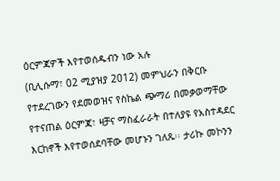ዕርምጃዎች እየተወሰዱብን ነው አሉ
(ቢሊሱማ፣ 02 ሚያዝያ 2012) መምህራን በቅርቡ የተደረገውን የደመወዝና የስኬል ጭማሪ በመቃወማቸው የተናጠል ዕርምጃ፣ ዛቻና ማስፈራራት በተለያዩ የአስተዳደር እርከኖች እየተወሰደባቸው መሆኑን ገለጹ፡፡ ታሪኩ መኮንን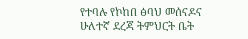የተባሉ የኮከበ ፅባህ መሰናዶና ሁለተኛ ደረጃ ትምህርት ቤት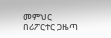መምህር በሪፖርተር ጋዜጣ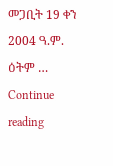መጋቢት 19 ቀን 2004 ዓ.ም. ዕትም … Continue reading